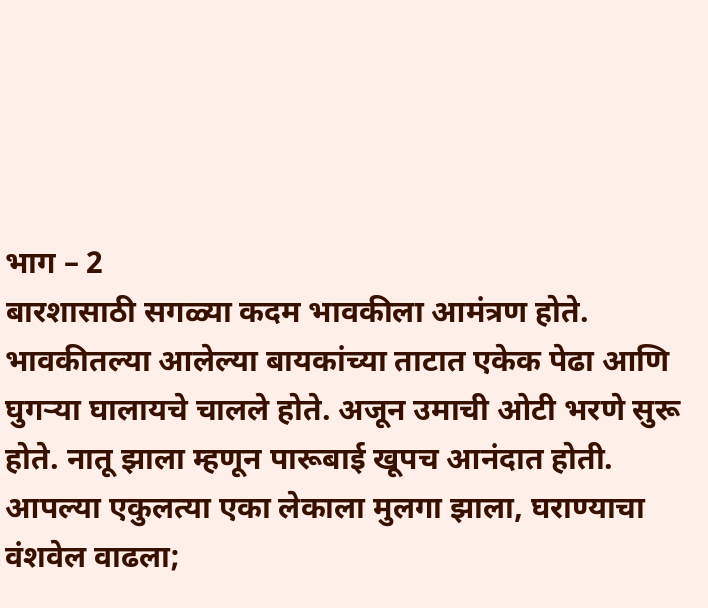भाग – 2
बारशासाठी सगळ्या कदम भावकीला आमंत्रण होते. भावकीतल्या आलेल्या बायकांच्या ताटात एकेक पेढा आणि घुगऱ्या घालायचे चालले होते. अजून उमाची ओटी भरणे सुरू होते. नातू झाला म्हणून पारूबाई खूपच आनंदात होती. आपल्या एकुलत्या एका लेकाला मुलगा झाला, घराण्याचा वंशवेल वाढला;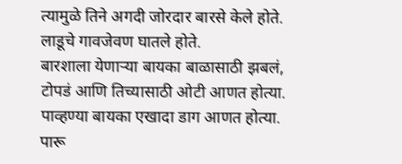त्यामुळे तिने अगदी जोरदार बारसे केले होते. लाडूचे गावजेवण घातले होते.
बारशाला येणाऱ्या बायका बाळासाठी झबलं, टोपडं आणि तिच्यासाठी ओटी आणत होत्या. पाव्हण्या बायका एखादा डाग आणत होत्या. पारू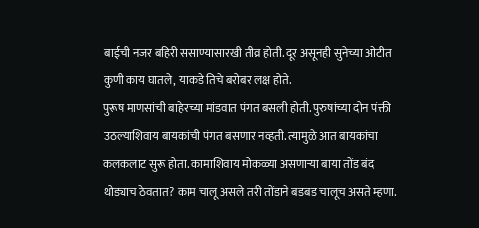बाईची नजर बहिरी ससाण्यासारखी तीव्र होती. दूर असूनही सुनेच्या ओटीत कुणी काय घातले, याकडे तिचे बरोबर लक्ष होते.
पुरूष माणसांची बाहेरच्या मांडवात पंगत बसली होती. पुरुषांच्या दोन पंक्ती उठल्याशिवाय बायकांची पंगत बसणार नव्हती. त्यामुळे आत बायकांचा कलकलाट सुरू होता. कामाशिवाय मोकळ्या असणाऱ्या बाया तोंड बंद थोड्याच ठेवतात? काम चालू असले तरी तोंडाने बडबड चालूच असते म्हणा.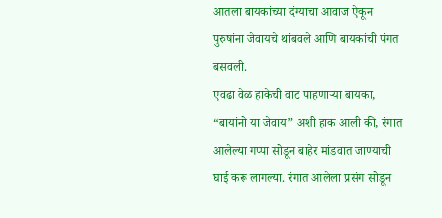आतला बायकांच्या दंग्याचा आवाज ऐकून पुरुषांना जेवायचे थांबवले आणि बायकांची पंगत बसवली.
एवढा वेळ हाकेची वाट पाहणाऱ्या बायका, “बायांनो या जेवाय” अशी हाक आली की, रंगात आलेल्या गप्पा सोडून बाहेर मांडवात जाण्याची घाई करू लागल्या. रंगात आलेला प्रसंग सोडून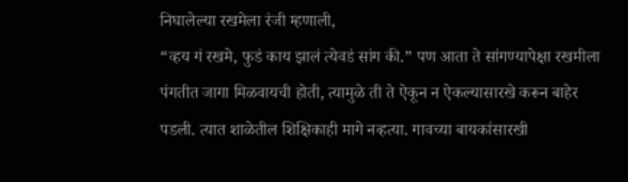निघालेल्या रखमेला रंजी म्हणाली,
“व्हय गं रखमे, फुडं काय झालं त्येवडं सांग की.” पण आता ते सांगण्यापेक्षा रखमीला पंगतीत जागा मिळवायची होती, त्यामुळे ती ते ऐकून न ऐकल्यासारखे करून बाहेर पडली. त्यात शाळेतील शिक्षिकाही मागे नव्हत्या. गावच्या बायकांसारखी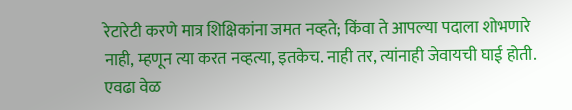रेटारेटी करणे मात्र शिक्षिकांना जमत नव्हते; किंवा ते आपल्या पदाला शोभणारे नाही, म्हणून त्या करत नव्हत्या, इतकेच. नाही तर, त्यांनाही जेवायची घाई होती. एवढा वेळ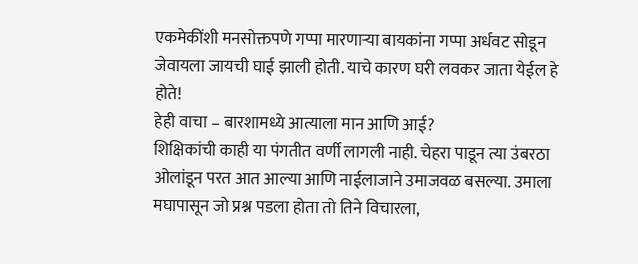एकमेकींशी मनसोक्तपणे गप्पा मारणाऱ्या बायकांना गप्पा अर्धवट सोडून जेवायला जायची घाई झाली होती. याचे कारण घरी लवकर जाता येईल हे होते!
हेही वाचा – बारशामध्ये आत्याला मान आणि आई?
शिक्षिकांची काही या पंगतीत वर्णी लागली नाही. चेहरा पाडून त्या उंबरठा ओलांडून परत आत आल्या आणि नाईलाजाने उमाजवळ बसल्या. उमाला मघापासून जो प्रश्न पडला होता तो तिने विचारला,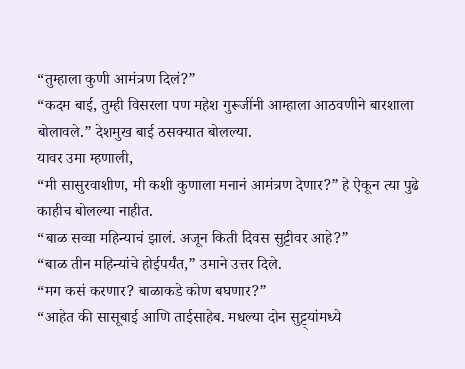“तुम्हाला कुणी आमंत्रण दिलं?”
“कदम बाई, तुम्ही विसरला पण महेश गुरूजींनी आम्हाला आठवणीने बारशाला बोलावले.” देशमुख बाई ठसक्यात बोलल्या.
यावर उमा म्हणाली,
“मी सासुरवाशीण, मी कशी कुणाला मनानं आमंत्रण देणार?” हे ऐकून त्या पुढे काहीच बोलल्या नाहीत.
“बाळ सव्वा महिन्याचं झालं. अजून किती दिवस सुट्टीवर आहे?”
“बाळ तीन महिन्यांचे होईपर्यंत,” उमाने उत्तर दिले.
“मग कसं करणार? बाळाकडे कोण बघणार?”
“आहेत की सासूबाई आणि ताईसाहेब. मधल्या दोन सुट्ट्यांमध्ये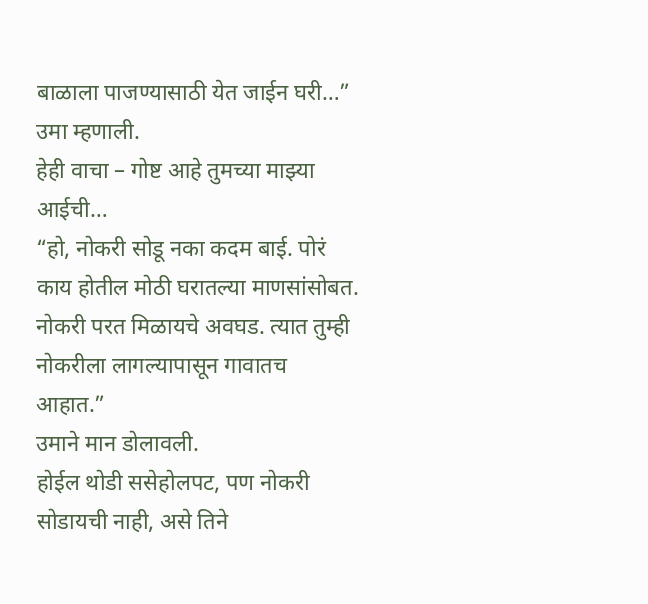बाळाला पाजण्यासाठी येत जाईन घरी…” उमा म्हणाली.
हेही वाचा – गोष्ट आहे तुमच्या माझ्या आईची…
“हो, नोकरी सोडू नका कदम बाई. पोरं काय होतील मोठी घरातल्या माणसांसोबत. नोकरी परत मिळायचे अवघड. त्यात तुम्ही नोकरीला लागल्यापासून गावातच आहात.”
उमाने मान डोलावली.
होईल थोडी ससेहोलपट, पण नोकरी सोडायची नाही, असे तिने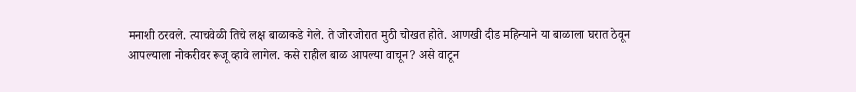मनाशी ठरवले. त्याचवेळी तिचे लक्ष बाळाकडे गेले. ते जोरजोरात मुठी चोखत होते. आणखी दीड महिन्याने या बाळाला घरात ठेवून आपल्याला नोकरीवर रूजू व्हावे लागेल. कसे राहील बाळ आपल्या वाचून? असे वाटून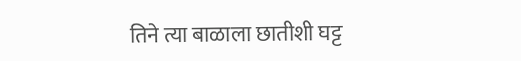तिने त्या बाळाला छातीशी घट्ट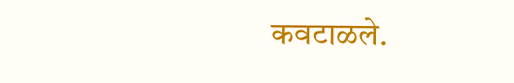कवटाळले.